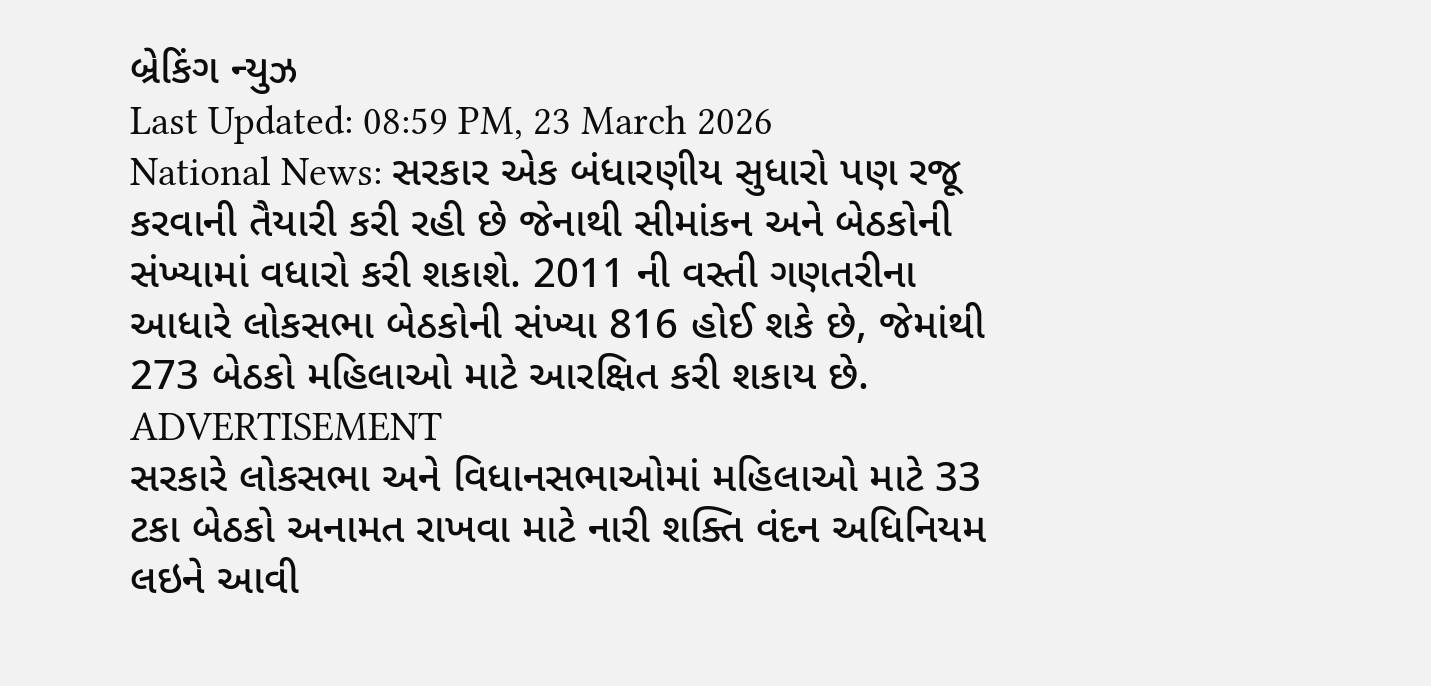બ્રેકિંગ ન્યુઝ
Last Updated: 08:59 PM, 23 March 2026
National News: સરકાર એક બંધારણીય સુધારો પણ રજૂ કરવાની તૈયારી કરી રહી છે જેનાથી સીમાંકન અને બેઠકોની સંખ્યામાં વધારો કરી શકાશે. 2011 ની વસ્તી ગણતરીના આધારે લોકસભા બેઠકોની સંખ્યા 816 હોઈ શકે છે, જેમાંથી 273 બેઠકો મહિલાઓ માટે આરક્ષિત કરી શકાય છે.
ADVERTISEMENT
સરકારે લોકસભા અને વિધાનસભાઓમાં મહિલાઓ માટે 33 ટકા બેઠકો અનામત રાખવા માટે નારી શક્તિ વંદન અધિનિયમ લઇને આવી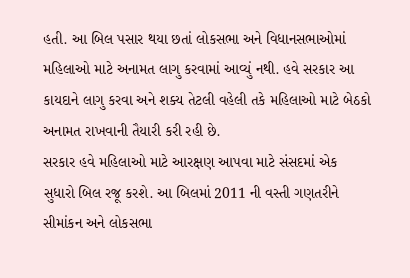હતી. આ બિલ પસાર થયા છતાં લોકસભા અને વિધાનસભાઓમાં મહિલાઓ માટે અનામત લાગુ કરવામાં આવ્યું નથી. હવે સરકાર આ કાયદાને લાગુ કરવા અને શક્ય તેટલી વહેલી તકે મહિલાઓ માટે બેઠકો અનામત રાખવાની તૈયારી કરી રહી છે.
સરકાર હવે મહિલાઓ માટે આરક્ષણ આપવા માટે સંસદમાં એક સુધારો બિલ રજૂ કરશે. આ બિલમાં 2011 ની વસ્તી ગણતરીને સીમાંકન અને લોકસભા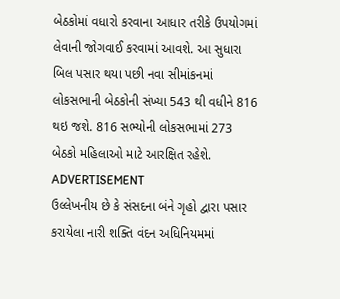બેઠકોમાં વધારો કરવાના આધાર તરીકે ઉપયોગમાં લેવાની જોગવાઈ કરવામાં આવશે. આ સુધારા બિલ પસાર થયા પછી નવા સીમાંકનમાં લોકસભાની બેઠકોની સંખ્યા 543 થી વધીને 816 થઇ જશે. 816 સભ્યોની લોકસભામાં 273 બેઠકો મહિલાઓ માટે આરક્ષિત રહેશે.
ADVERTISEMENT
ઉલ્લેખનીય છે કે સંસદના બંને ગૃહો દ્વારા પસાર કરાયેલા નારી શક્તિ વંદન અધિનિયમમાં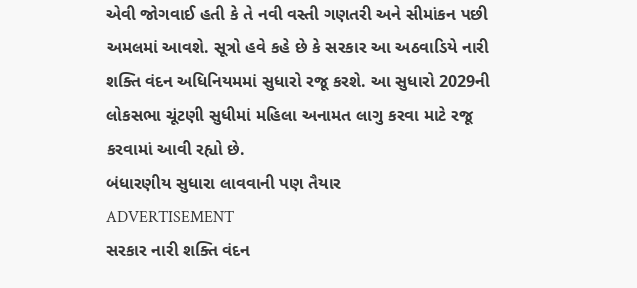એવી જોગવાઈ હતી કે તે નવી વસ્તી ગણતરી અને સીમાંકન પછી અમલમાં આવશે. સૂત્રો હવે કહે છે કે સરકાર આ અઠવાડિયે નારી શક્તિ વંદન અધિનિયમમાં સુધારો રજૂ કરશે. આ સુધારો 2029ની લોકસભા ચૂંટણી સુધીમાં મહિલા અનામત લાગુ કરવા માટે રજૂ કરવામાં આવી રહ્યો છે.
બંધારણીય સુધારા લાવવાની પણ તૈયાર
ADVERTISEMENT
સરકાર નારી શક્તિ વંદન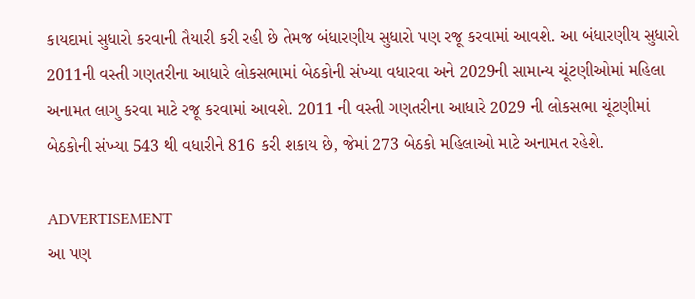કાયદામાં સુધારો કરવાની તૈયારી કરી રહી છે તેમજ બંધારણીય સુધારો પણ રજૂ કરવામાં આવશે. આ બંધારણીય સુધારો 2011ની વસ્તી ગણતરીના આધારે લોકસભામાં બેઠકોની સંખ્યા વધારવા અને 2029ની સામાન્ય ચૂંટણીઓમાં મહિલા અનામત લાગુ કરવા માટે રજૂ કરવામાં આવશે. 2011 ની વસ્તી ગણતરીના આધારે 2029 ની લોકસભા ચૂંટણીમાં બેઠકોની સંખ્યા 543 થી વધારીને 816 કરી શકાય છે, જેમાં 273 બેઠકો મહિલાઓ માટે અનામત રહેશે.

ADVERTISEMENT
આ પણ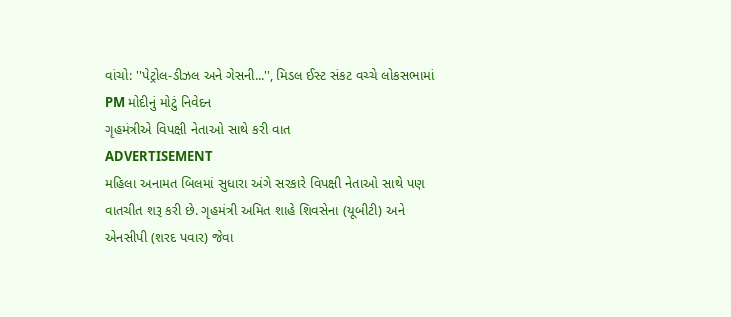વાંચો: ''પેટ્રોલ-ડીઝલ અને ગેસની...'', મિડલ ઈસ્ટ સંકટ વચ્ચે લોકસભામાં PM મોદીનું મોટું નિવેદન
ગૃહમંત્રીએ વિપક્ષી નેતાઓ સાથે કરી વાત
ADVERTISEMENT
મહિલા અનામત બિલમાં સુધારા અંગે સરકારે વિપક્ષી નેતાઓ સાથે પણ વાતચીત શરૂ કરી છે. ગૃહમંત્રી અમિત શાહે શિવસેના (યૂબીટી) અને એનસીપી (શરદ પવાર) જેવા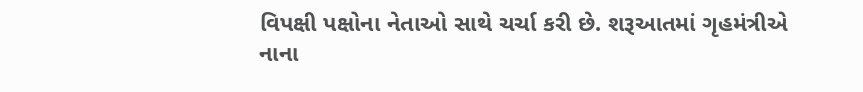વિપક્ષી પક્ષોના નેતાઓ સાથે ચર્ચા કરી છે. શરૂઆતમાં ગૃહમંત્રીએ નાના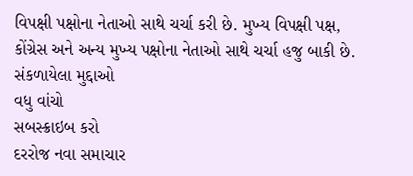વિપક્ષી પક્ષોના નેતાઓ સાથે ચર્ચા કરી છે. મુખ્ય વિપક્ષી પક્ષ, કોંગ્રેસ અને અન્ય મુખ્ય પક્ષોના નેતાઓ સાથે ચર્ચા હજુ બાકી છે.
સંકળાયેલા મુદ્દાઓ
વધુ વાંચો
સબસ્ક્રાઇબ કરો
દરરોજ નવા સમાચાર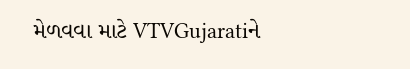મેળવવા માટે VTVGujaratiને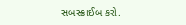સબસ્ક્રાઈબ કરો.